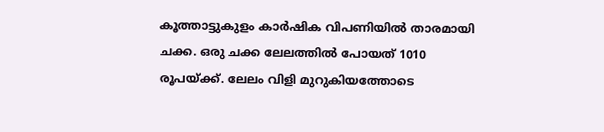കൂത്താട്ടുകുളം കാർഷിക വിപണിയിൽ താരമായി ചക്ക. ഒരു ചക്ക ലേലത്തിൽ പോയത് 1010 രൂപയ്ക്ക്. ലേലം വിളി മുറുകിയത്തോടെ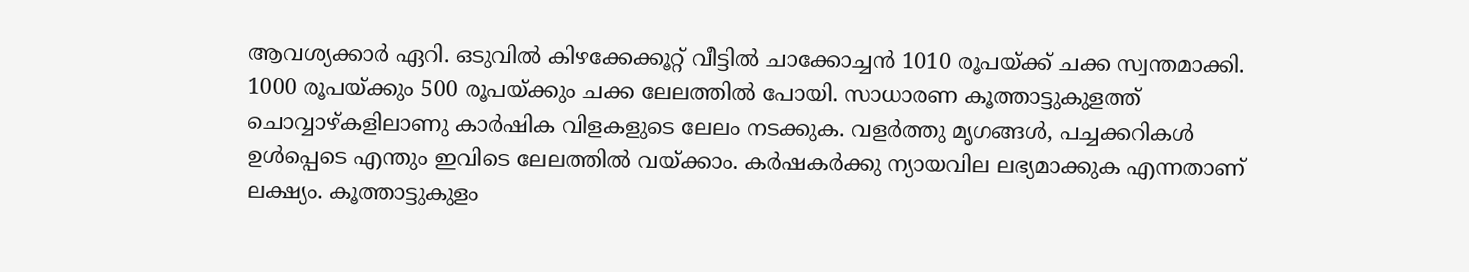ആവശ്യക്കാർ ഏറി. ഒടുവിൽ കിഴക്കേക്കൂറ്റ് വീട്ടിൽ ചാക്കോച്ചൻ 1010 രൂപയ്ക്ക് ചക്ക സ്വന്തമാക്കി. 1000 രൂപയ്ക്കും 500 രൂപയ്ക്കും ചക്ക ലേലത്തിൽ പോയി. സാധാരണ കൂത്താട്ടുകുളത്ത് ചൊവ്വാഴ്കളിലാണു കാർഷിക വിളകളുടെ ലേലം നടക്കുക. വളർത്തു മൃഗങ്ങൾ, പച്ചക്കറികൾ ഉൾപ്പെടെ എന്തും ഇവിടെ ലേലത്തിൽ വയ്ക്കാം. കർഷകർക്കു ന്യായവില ലഭ്യമാക്കുക എന്നതാണ് ലക്ഷ്യം. കൂത്താട്ടുകുളം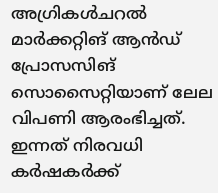അഗ്രികൾചറൽ മാർക്കറ്റിങ് ആൻഡ് പ്രോസസിങ് സൊസൈറ്റിയാണ് ലേല വിപണി ആരംഭിച്ചത്. ഇന്നത് നിരവധി കർഷകർക്ക്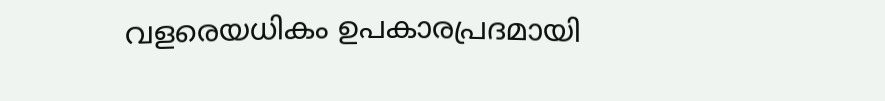വളരെയധികം ഉപകാരപ്രദമായി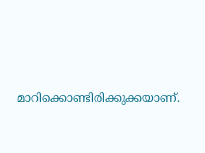മാറിക്കൊണ്ടിരിക്കുക്കയാണ്.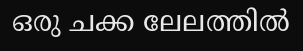ഒരു ചക്ക ലേലത്തിൽ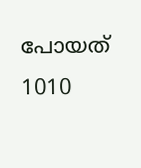പോയത് 1010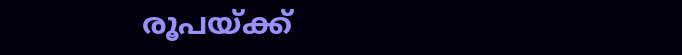രൂപയ്ക്ക്